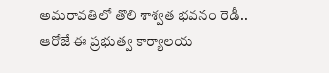అమరావతిలో తొలి శాశ్వత భవనం రెడీ.. ఆరోజే ఈ ప్రభుత్వ కార్యాలయ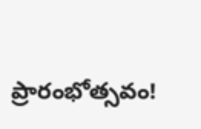ప్రారంభోత్సవం!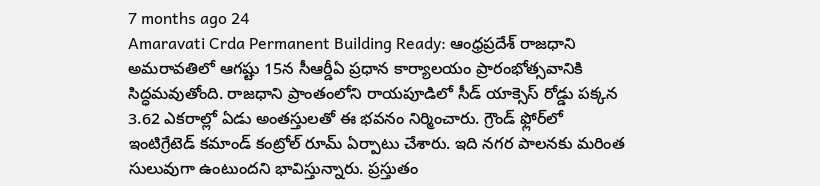7 months ago 24
Amaravati Crda Permanent Building Ready: ఆంధ్రప్రదేశ్ రాజధాని అమరావతిలో ఆగష్టు 15న సీఆర్డీఏ ప్రధాన కార్యాలయం ప్రారంభోత్సవానికి సిద్ధమవుతోంది. రాజధాని ప్రాంతంలోని రాయపూడిలో సీడ్ యాక్సెస్ రోడ్డు పక్కన 3.62 ఎకరాల్లో ఏడు అంతస్తులతో ఈ భవనం నిర్మించారు. గ్రౌండ్ ఫ్లోర్‌లో ఇంటిగ్రేటెడ్ కమాండ్ కంట్రోల్ రూమ్ ఏర్పాటు చేశారు. ఇది నగర పాలనకు మరింత సులువుగా ఉంటుందని భావిస్తున్నారు. ప్రస్తుతం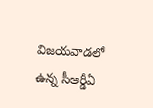విజయవాడలో ఉన్న సీఆర్డీఏ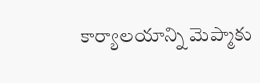కార్యాలయాన్ని మెప్మాకు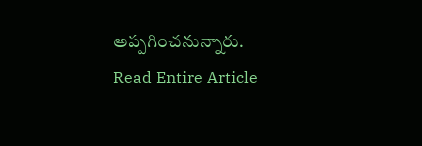అప్పగించనున్నారు.
Read Entire Article